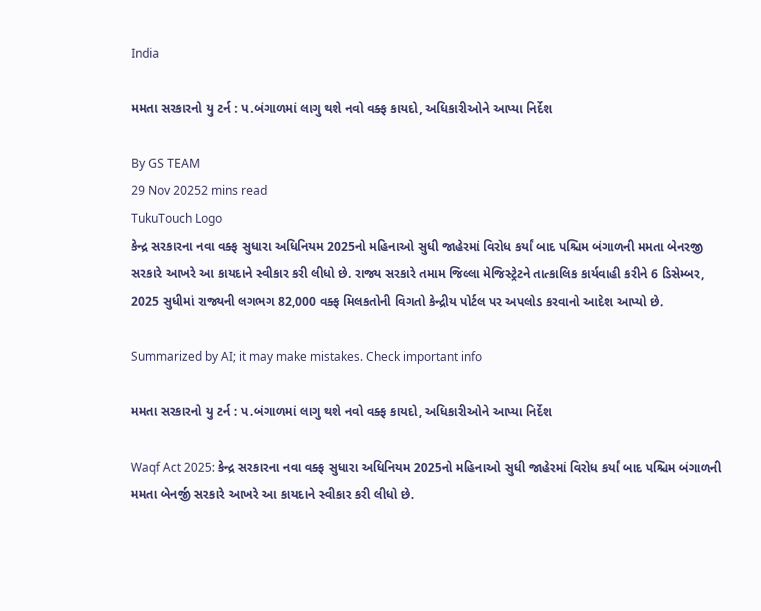India

મમતા સરકારનો યુ ટર્ન : પ.બંગાળમાં લાગુ થશે નવો વક્ફ કાયદો, અધિકારીઓને આપ્યા નિર્દેશ

By GS TEAM
29 Nov 20252 mins read
TukuTouch Logo
કેન્દ્ર સરકારના નવા વક્ફ સુધારા અધિનિયમ 2025નો મહિનાઓ સુધી જાહેરમાં વિરોધ કર્યાં બાદ પશ્ચિમ બંગાળની મમતા બેનરજી સરકારે આખરે આ કાયદાને સ્વીકાર કરી લીધો છે. રાજ્ય સરકારે તમામ જિલ્લા મેજિસ્ટ્રેટને તાત્કાલિક કાર્યવાહી કરીને 6 ડિસેમ્બર, 2025 સુધીમાં રાજ્યની લગભગ 82,000 વક્ફ મિલકતોની વિગતો કેન્દ્રીય પોર્ટલ પર અપલોડ કરવાનો આદેશ આપ્યો છે.

Summarized by AI; it may make mistakes. Check important info

મમતા સરકારનો યુ ટર્ન : પ.બંગાળમાં લાગુ થશે નવો વક્ફ કાયદો, અધિકારીઓને આપ્યા નિર્દેશ

Waqf Act 2025: કેન્દ્ર સરકારના નવા વક્ફ સુધારા અધિનિયમ 2025નો મહિનાઓ સુધી જાહેરમાં વિરોધ કર્યાં બાદ પશ્ચિમ બંગાળની મમતા બેનર્જી સરકારે આખરે આ કાયદાને સ્વીકાર કરી લીધો છે.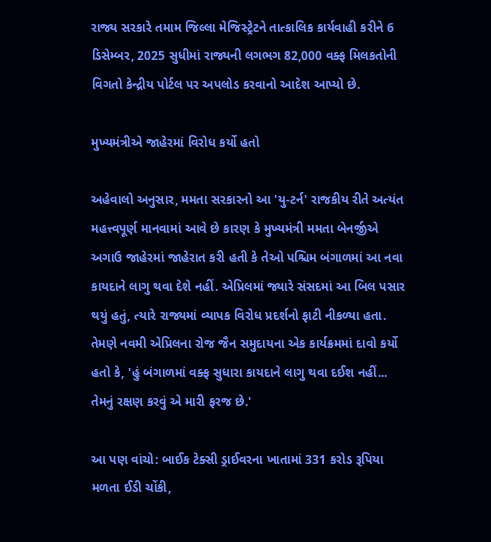રાજ્ય સરકારે તમામ જિલ્લા મેજિસ્ટ્રેટને તાત્કાલિક કાર્યવાહી કરીને 6 ડિસેમ્બર, 2025 સુધીમાં રાજ્યની લગભગ 82,000 વક્ફ મિલકતોની વિગતો કેન્દ્રીય પોર્ટલ પર અપલોડ કરવાનો આદેશ આપ્યો છે.

મુખ્યમંત્રીએ જાહેરમાં વિરોધ કર્યો હતો

અહેવાલો અનુસાર, મમતા સરકારનો આ 'યુ-ટર્ન' રાજકીય રીતે અત્યંત મહત્ત્વપૂર્ણ માનવામાં આવે છે કારણ કે મુખ્યમંત્રી મમતા બેનર્જીએ અગાઉ જાહેરમાં જાહેરાત કરી હતી કે તેઓ પશ્ચિમ બંગાળમાં આ નવા કાયદાને લાગુ થવા દેશે નહીં. એપ્રિલમાં જ્યારે સંસદમાં આ બિલ પસાર થયું હતું, ત્યારે રાજ્યમાં વ્યાપક વિરોધ પ્રદર્શનો ફાટી નીકળ્યા હતા. તેમણે નવમી એપ્રિલના રોજ જૈન સમુદાયના એક કાર્યક્રમમાં દાવો કર્યો હતો કે, 'હું બંગાળમાં વક્ફ સુધારા કાયદાને લાગુ થવા દઈશ નહીં... તેમનું રક્ષણ કરવું એ મારી ફરજ છે.'

આ પણ વાંચો: બાઈક ટેક્સી ડ્રાઈવરના ખાતામાં 331 કરોડ રૂપિયા મળતા ઈડી ચોંકી,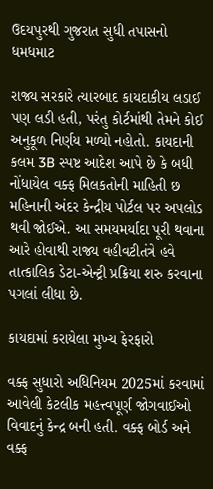ઉદયપુરથી ગુજરાત સુધી તપાસનો ધમધમાટ

રાજ્ય સરકારે ત્યારબાદ કાયદાકીય લડાઈ પણ લડી હતી, પરંતુ કોર્ટમાંથી તેમને કોઈ અનુકૂળ નિર્ણય મળ્યો નહોતો. કાયદાની કલમ 3B સ્પષ્ટ આદેશ આપે છે કે બધી નોંધાયેલ વક્ફ મિલકતોની માહિતી છ મહિનાની અંદર કેન્દ્રીય પોર્ટલ પર અપલોડ થવી જોઈએ. આ સમયમર્યાદા પૂરી થવાના આરે હોવાથી રાજ્ય વહીવટીતંત્રે હવે તાત્કાલિક ડેટા-એન્ટ્રી પ્રક્રિયા શરુ કરવાના પગલાં લીધા છે.

કાયદામાં કરાયેલા મુખ્ય ફેરફારો

વક્ફ સુધારો અધિનિયમ 2025માં કરવામાં આવેલી કેટલીક મહત્ત્વપૂર્ણ જોગવાઈઓ વિવાદનું કેન્દ્ર બની હતી. વક્ફ બોર્ડ અને વક્ફ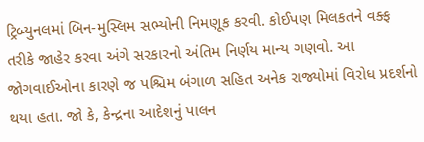ટ્રિબ્યુનલમાં બિન-મુસ્લિમ સભ્યોની નિમણૂક કરવી. કોઈપણ મિલકતને વક્ફ તરીકે જાહેર કરવા અંગે સરકારનો અંતિમ નિર્ણય માન્ય ગણવો. આ જોગવાઈઓના કારણે જ પશ્ચિમ બંગાળ સહિત અનેક રાજ્યોમાં વિરોધ પ્રદર્શનો થયા હતા. જો કે, કેન્દ્રના આદેશનું પાલન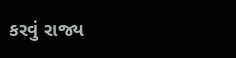કરવું રાજ્ય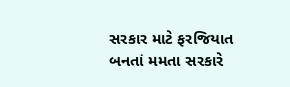સરકાર માટે ફરજિયાત બનતાં મમતા સરકારે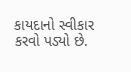કાયદાનો સ્વીકાર કરવો પડ્યો છે.